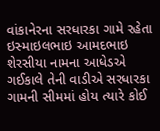વાંકાનેરના સરધારકા ગામે રહેતા ઇસ્માઇલભાઇ આમદભાઇ શેરસીયા નામના આધેડએ ગઈકાલે તેની વાડીએ સરધારકા ગામની સીમમાં હોય ત્યારે કોઈ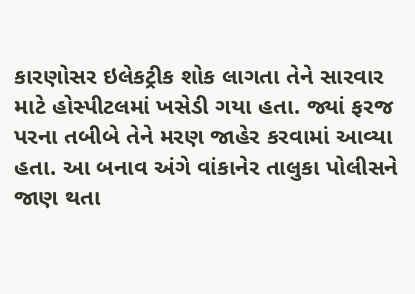કારણોસર ઇલેકટ્રીક શોક લાગતા તેને સારવાર માટે હોસ્પીટલમાં ખસેડી ગયા હતા. જ્યાં ફરજ પરના તબીબે તેને મરણ જાહેર કરવામાં આવ્યા હતા. આ બનાવ અંગે વાંકાનેર તાલુકા પોલીસને જાણ થતા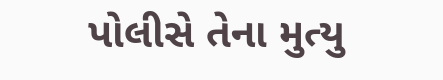પોલીસે તેના મુત્યુ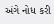અંગે નોધ કરી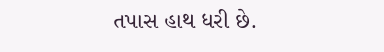તપાસ હાથ ધરી છે.